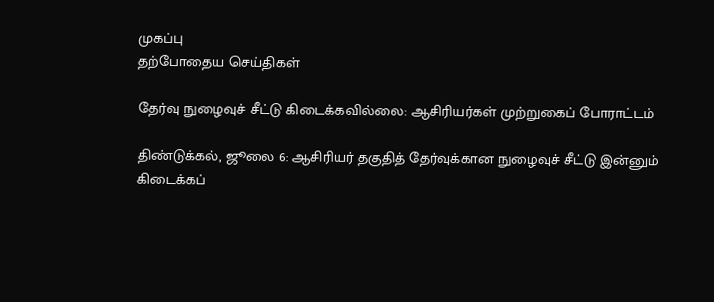முகப்பு
தற்போதைய செய்திகள்

தேர்வு நுழைவுச் சீட்டு கிடைக்கவில்லை: ஆசிரியர்கள் முற்றுகைப் போராட்டம்

திண்டுக்கல், ஜூலை 6: ஆசிரியர் தகுதித் தேர்வுக்கான நுழைவுச் சீட்டு இன்னும் கிடைக்கப்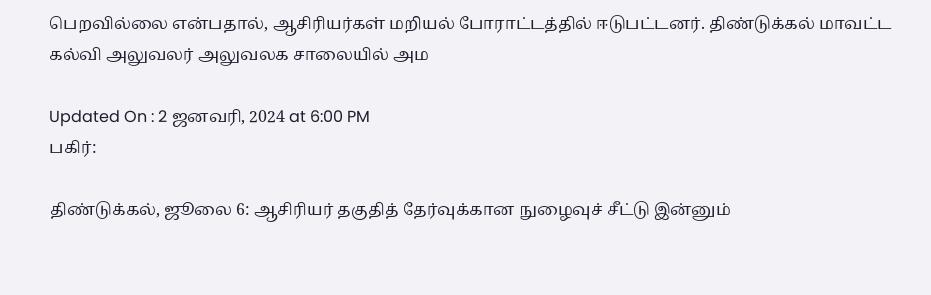பெறவில்லை என்பதால், ஆசிரியர்கள் மறியல் போராட்டத்தில் ஈடுபட்டனர். திண்டுக்கல் மாவட்ட கல்வி அலுவலர் அலுவலக சாலையில் அம

Updated On : 2 ஜனவரி, 2024 at 6:00 PM
பகிர்:

திண்டுக்கல், ஜூலை 6: ஆசிரியர் தகுதித் தேர்வுக்கான நுழைவுச் சீட்டு இன்னும்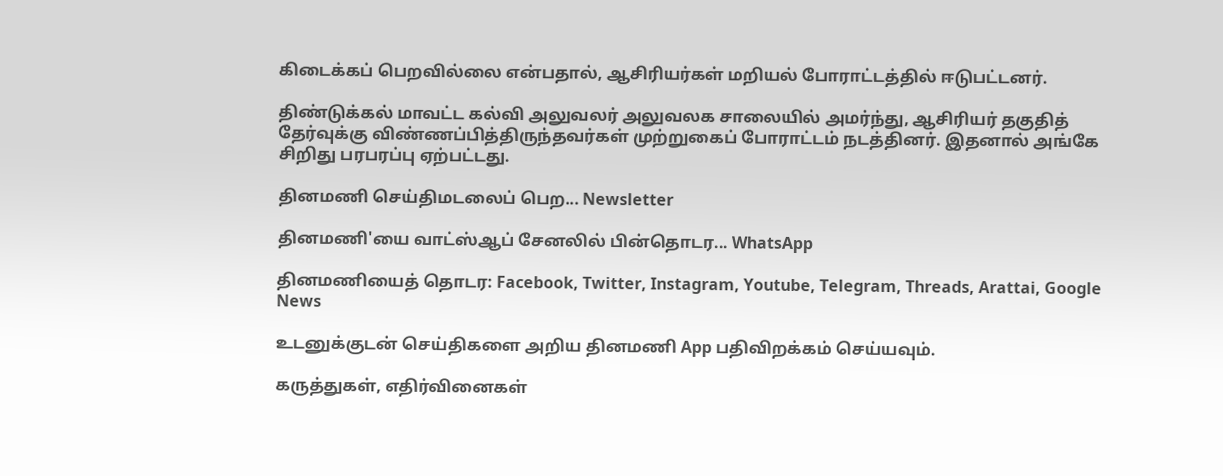கிடைக்கப் பெறவில்லை என்பதால், ஆசிரியர்கள் மறியல் போராட்டத்தில் ஈடுபட்டனர்.

திண்டுக்கல் மாவட்ட கல்வி அலுவலர் அலுவலக சாலையில் அமர்ந்து, ஆசிரியர் தகுதித் தேர்வுக்கு விண்ணப்பித்திருந்தவர்கள் முற்றுகைப் போராட்டம் நடத்தினர். இதனால் அங்கே சிறிது பரபரப்பு ஏற்பட்டது.

தினமணி செய்திமடலைப் பெற... Newsletter

தினமணி'யை வாட்ஸ்ஆப் சேனலில் பின்தொடர... WhatsApp

தினமணியைத் தொடர: Facebook, Twitter, Instagram, Youtube, Telegram, Threads, Arattai, Google News

உடனுக்குடன் செய்திகளை அறிய தினமணி App பதிவிறக்கம் செய்யவும்.

கருத்துகள், எதிர்வினைகள்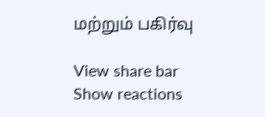மற்றும் பகிர்வு

View share bar
Show reactions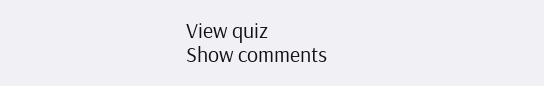View quiz
Show comments